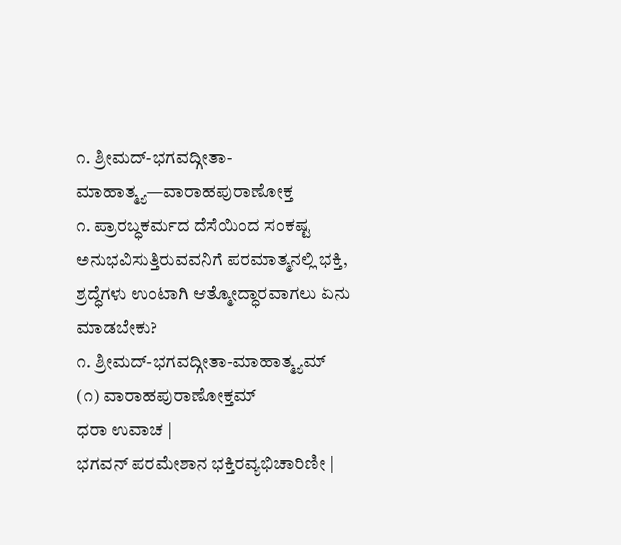೧. ಶ್ರೀಮದ್-ಭಗವದ್ಗೀತಾ-ಮಾಹಾತ್ಮ್ಯ—ವಾರಾಹಪುರಾಣೋಕ್ತ
೧. ಪ್ರಾರಬ್ಧಕರ್ಮದ ದೆಸೆಯಿಂದ ಸಂಕಷ್ಟ ಅನುಭವಿಸುತ್ತಿರುವವನಿಗೆ ಪರಮಾತ್ಮನಲ್ಲಿ ಭಕ್ತಿ, ಶ್ರದ್ಧೆಗಳು ಉಂಟಾಗಿ ಆತ್ಮೋದ್ಧಾರವಾಗಲು ಏನು ಮಾಡಬೇಕು?
೧. ಶ್ರೀಮದ್-ಭಗವದ್ಗೀತಾ-ಮಾಹಾತ್ಮ್ಯಮ್
(೧) ವಾರಾಹಪುರಾಣೋಕ್ತಮ್
ಧರಾ ಉವಾಚ |
ಭಗವನ್ ಪರಮೇಶಾನ ಭಕ್ತಿರವ್ಯಭಿಚಾರಿಣೀ |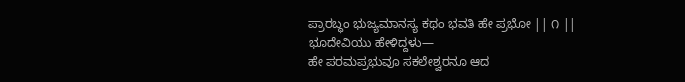ಪ್ರಾರಬ್ಧಂ ಭುಜ್ಯಮಾನಸ್ಯ ಕಥಂ ಭವತಿ ಹೇ ಪ್ರಭೋ || ೧ ||
ಭೂದೇವಿಯು ಹೇಳಿದ್ದಳು—
ಹೇ ಪರಮಪ್ರಭುವೂ ಸಕಲೇಶ್ವರನೂ ಆದ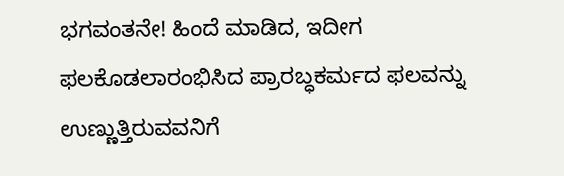ಭಗವಂತನೇ! ಹಿಂದೆ ಮಾಡಿದ, ಇದೀಗ ಫಲಕೊಡಲಾರಂಭಿಸಿದ ಪ್ರಾರಬ್ಧಕರ್ಮದ ಫಲವನ್ನು ಉಣ್ಣುತ್ತಿರುವವನಿಗೆ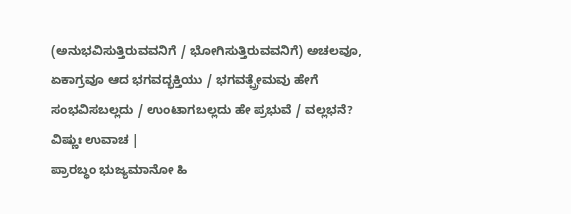(ಅನುಭವಿಸುತ್ತಿರುವವನಿಗೆ / ಭೋಗಿಸುತ್ತಿರುವವನಿಗೆ) ಅಚಲವೂ, ಏಕಾಗ್ರವೂ ಆದ ಭಗವದ್ಭಕ್ತಿಯು / ಭಗವತ್ಪ್ರೇಮವು ಹೇಗೆ ಸಂಭವಿಸಬಲ್ಲದು / ಉಂಟಾಗಬಲ್ಲದು ಹೇ ಪ್ರಭುವೆ / ವಲ್ಲಭನೆ?
ವಿಷ್ಣುಃ ಉವಾಚ |
ಪ್ರಾರಬ್ಧಂ ಭುಜ್ಯಮಾನೋ ಹಿ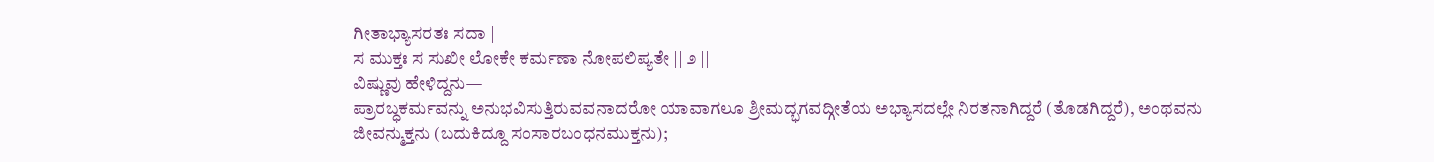ಗೀತಾಭ್ಯಾಸರತಃ ಸದಾ |
ಸ ಮುಕ್ತಃ ಸ ಸುಖೀ ಲೋಕೇ ಕರ್ಮಣಾ ನೋಪಲಿಪ್ಯತೇ || ೨ ||
ವಿಷ್ಣುವು ಹೇಳಿದ್ದನು—
ಪ್ರಾರಬ್ಧಕರ್ಮವನ್ನು ಅನುಭವಿಸುತ್ತಿರುವವನಾದರೋ ಯಾವಾಗಲೂ ಶ್ರೀಮದ್ಭಗವದ್ಗೀತೆಯ ಅಭ್ಯಾಸದಲ್ಲೇ ನಿರತನಾಗಿದ್ದರೆ (ತೊಡಗಿದ್ದರೆ), ಅಂಥವನು ಜೀವನ್ಮುಕ್ತನು (ಬದುಕಿದ್ದೂ ಸಂಸಾರಬಂಧನಮುಕ್ತನು);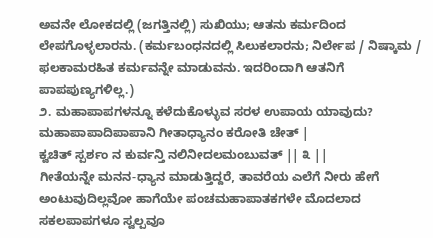ಅವನೇ ಲೋಕದಲ್ಲಿ (ಜಗತ್ತಿನಲ್ಲಿ) ಸುಖಿಯು; ಆತನು ಕರ್ಮದಿಂದ ಲೇಪಗೊಳ್ಳಲಾರನು. (ಕರ್ಮಬಂಧನದಲ್ಲಿ ಸಿಲುಕಲಾರನು; ನಿರ್ಲೇಪ / ನಿಷ್ಕಾಮ / ಫಲಕಾಮರಹಿತ ಕರ್ಮವನ್ನೇ ಮಾಡುವನು. ಇದರಿಂದಾಗಿ ಆತನಿಗೆ ಪಾಪಪುಣ್ಯಗಳಿಲ್ಲ.)
೨. ಮಹಾಪಾಪಗಳನ್ನೂ ಕಳೆದುಕೊಳ್ಳುವ ಸರಳ ಉಪಾಯ ಯಾವುದು?
ಮಹಾಪಾಪಾದಿಪಾಪಾನಿ ಗೀತಾಧ್ಯಾನಂ ಕರೋತಿ ಚೇತ್ |
ಕ್ವಚಿತ್ ಸ್ಪರ್ಶಂ ನ ಕುರ್ವನ್ತಿ ನಲಿನೀದಲಮಂಬುವತ್ || ೩ ||
ಗೀತೆಯನ್ನೇ ಮನನ-ಧ್ಯಾನ ಮಾಡುತ್ತಿದ್ದರೆ, ತಾವರೆಯ ಎಲೆಗೆ ನೀರು ಹೇಗೆ ಅಂಟುವುದಿಲ್ಲವೋ ಹಾಗೆಯೇ ಪಂಚಮಹಾಪಾತಕಗಳೇ ಮೊದಲಾದ ಸಕಲಪಾಪಗಳೂ ಸ್ವಲ್ಪವೂ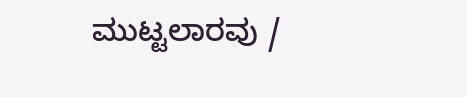ಮುಟ್ಟಲಾರವು /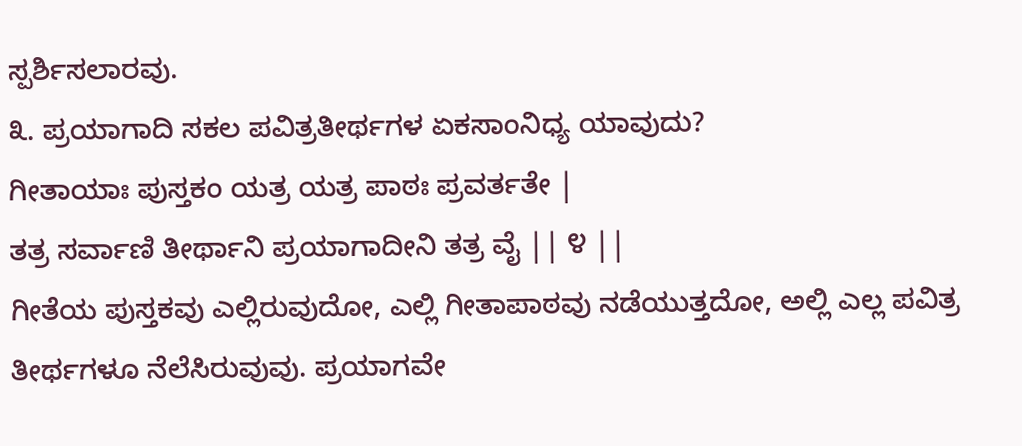ಸ್ಪರ್ಶಿಸಲಾರವು.
೩. ಪ್ರಯಾಗಾದಿ ಸಕಲ ಪವಿತ್ರತೀರ್ಥಗಳ ಏಕಸಾಂನಿಧ್ಯ ಯಾವುದು?
ಗೀತಾಯಾಃ ಪುಸ್ತಕಂ ಯತ್ರ ಯತ್ರ ಪಾಠಃ ಪ್ರವರ್ತತೇ |
ತತ್ರ ಸರ್ವಾಣಿ ತೀರ್ಥಾನಿ ಪ್ರಯಾಗಾದೀನಿ ತತ್ರ ವೈ || ೪ ||
ಗೀತೆಯ ಪುಸ್ತಕವು ಎಲ್ಲಿರುವುದೋ, ಎಲ್ಲಿ ಗೀತಾಪಾಠವು ನಡೆಯುತ್ತದೋ, ಅಲ್ಲಿ ಎಲ್ಲ ಪವಿತ್ರ ತೀರ್ಥಗಳೂ ನೆಲೆಸಿರುವುವು. ಪ್ರಯಾಗವೇ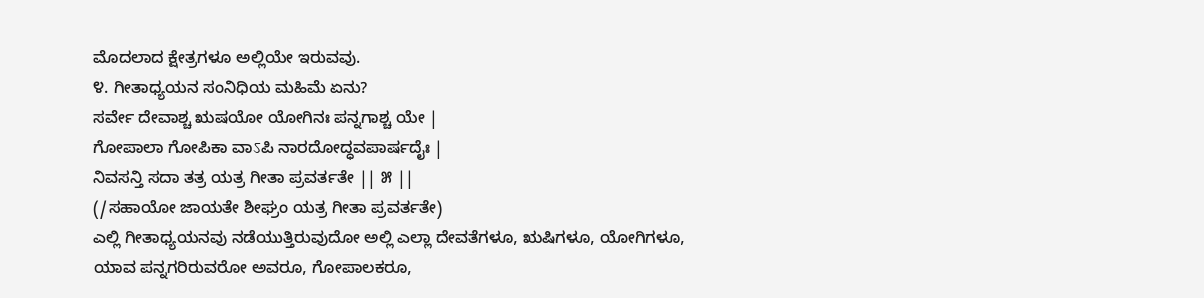ಮೊದಲಾದ ಕ್ಷೇತ್ರಗಳೂ ಅಲ್ಲಿಯೇ ಇರುವವು.
೪. ಗೀತಾಧ್ಯಯನ ಸಂನಿಧಿಯ ಮಹಿಮೆ ಏನು?
ಸರ್ವೇ ದೇವಾಶ್ಚ ಋಷಯೋ ಯೋಗಿನಃ ಪನ್ನಗಾಶ್ಚ ಯೇ |
ಗೋಪಾಲಾ ಗೋಪಿಕಾ ವಾऽಪಿ ನಾರದೋದ್ಧವಪಾರ್ಷದೈಃ |
ನಿವಸನ್ತಿ ಸದಾ ತತ್ರ ಯತ್ರ ಗೀತಾ ಪ್ರವರ್ತತೇ || ೫ ||
(/ಸಹಾಯೋ ಜಾಯತೇ ಶೀಘ್ರಂ ಯತ್ರ ಗೀತಾ ಪ್ರವರ್ತತೇ)
ಎಲ್ಲಿ ಗೀತಾಧ್ಯಯನವು ನಡೆಯುತ್ತಿರುವುದೋ ಅಲ್ಲಿ ಎಲ್ಲಾ ದೇವತೆಗಳೂ, ಋಷಿಗಳೂ, ಯೋಗಿಗಳೂ, ಯಾವ ಪನ್ನಗರಿರುವರೋ ಅವರೂ, ಗೋಪಾಲಕರೂ,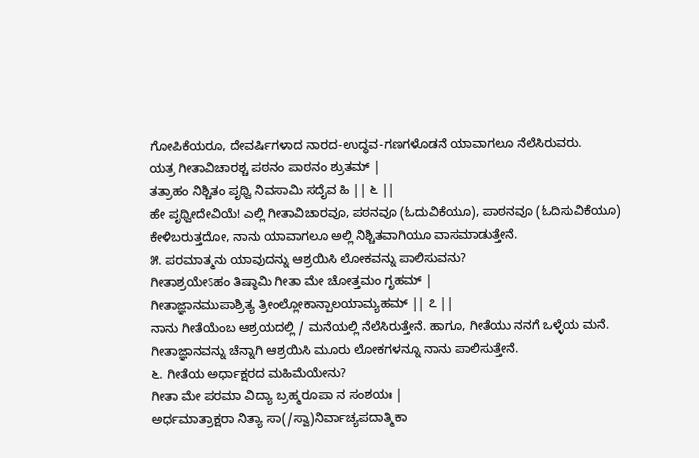ಗೋಪಿಕೆಯರೂ, ದೇವರ್ಷಿಗಳಾದ ನಾರದ-ಉದ್ಧವ-ಗಣಗಳೊಡನೆ ಯಾವಾಗಲೂ ನೆಲೆಸಿರುವರು.
ಯತ್ರ ಗೀತಾವಿಚಾರಶ್ಚ ಪಠನಂ ಪಾಠನಂ ಶ್ರುತಮ್ |
ತತ್ರಾಹಂ ನಿಶ್ಚಿತಂ ಪೃಥ್ವಿ ನಿವಸಾಮಿ ಸದೈವ ಹಿ || ೬ ||
ಹೇ ಪೃಥ್ವೀದೇವಿಯೆ! ಎಲ್ಲಿ ಗೀತಾವಿಚಾರವೂ, ಪಠನವೂ (ಓದುವಿಕೆಯೂ), ಪಾಠನವೂ (ಓದಿಸುವಿಕೆಯೂ) ಕೇಳಿಬರುತ್ತದೋ, ನಾನು ಯಾವಾಗಲೂ ಅಲ್ಲಿ ನಿಶ್ಚಿತವಾಗಿಯೂ ವಾಸಮಾಡುತ್ತೇನೆ.
೫. ಪರಮಾತ್ಮನು ಯಾವುದನ್ನು ಆಶ್ರಯಿಸಿ ಲೋಕವನ್ನು ಪಾಲಿಸುವನು?
ಗೀತಾಶ್ರಯೇऽಹಂ ತಿಷ್ಠಾಮಿ ಗೀತಾ ಮೇ ಚೋತ್ತಮಂ ಗೃಹಮ್ |
ಗೀತಾಜ್ಞಾನಮುಪಾಶ್ರಿತ್ಯ ತ್ರೀಂಲ್ಲೋಕಾನ್ಪಾಲಯಾಮ್ಯಹಮ್ || ೭ ||
ನಾನು ಗೀತೆಯೆಂಬ ಆಶ್ರಯದಲ್ಲಿ / ಮನೆಯಲ್ಲಿ ನೆಲೆಸಿರುತ್ತೇನೆ. ಹಾಗೂ, ಗೀತೆಯು ನನಗೆ ಒಳ್ಳೆಯ ಮನೆ. ಗೀತಾಜ್ಞಾನವನ್ನು ಚೆನ್ನಾಗಿ ಆಶ್ರಯಿಸಿ ಮೂರು ಲೋಕಗಳನ್ನೂ ನಾನು ಪಾಲಿಸುತ್ತೇನೆ.
೬. ಗೀತೆಯ ಅರ್ಧಾಕ್ಷರದ ಮಹಿಮೆಯೇನು?
ಗೀತಾ ಮೇ ಪರಮಾ ವಿದ್ಯಾ ಬ್ರಹ್ಮರೂಪಾ ನ ಸಂಶಯಃ |
ಅರ್ಧಮಾತ್ರಾಕ್ಷರಾ ನಿತ್ಯಾ ಸಾ(/ಸ್ವಾ)ನಿರ್ವಾಚ್ಯಪದಾತ್ಮಿಕಾ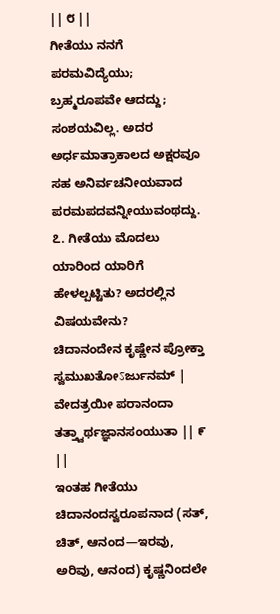|| ೮ ||
ಗೀತೆಯು ನನಗೆ ಪರಮವಿದ್ಯೆಯು; ಬ್ರಹ್ಮರೂಪವೇ ಆದದ್ದು; ಸಂಶಯವಿಲ್ಲ. ಅದರ ಅರ್ಧಮಾತ್ರಾಕಾಲದ ಅಕ್ಷರವೂ ಸಹ ಅನಿರ್ವಚನೀಯವಾದ ಪರಮಪದವನ್ನೀಯುವಂಥದ್ದು.
೭. ಗೀತೆಯು ಮೊದಲು ಯಾರಿಂದ ಯಾರಿಗೆ ಹೇಳಲ್ಪಟ್ಟಿತು? ಅದರಲ್ಲಿನ ವಿಷಯವೇನು?
ಚಿದಾನಂದೇನ ಕೃಷ್ಣೇನ ಪ್ರೋಕ್ತಾ ಸ್ವಮುಖತೋऽರ್ಜುನಮ್ |
ವೇದತ್ರಯೀ ಪರಾನಂದಾ ತತ್ತ್ವಾರ್ಥಜ್ಞಾನಸಂಯುತಾ || ೯ ||
ಇಂತಹ ಗೀತೆಯು ಚಿದಾನಂದಸ್ವರೂಪನಾದ (ಸತ್, ಚಿತ್, ಆನಂದ—ಇರವು, ಅರಿವು, ಆನಂದ) ಕೃಷ್ಣನಿಂದಲೇ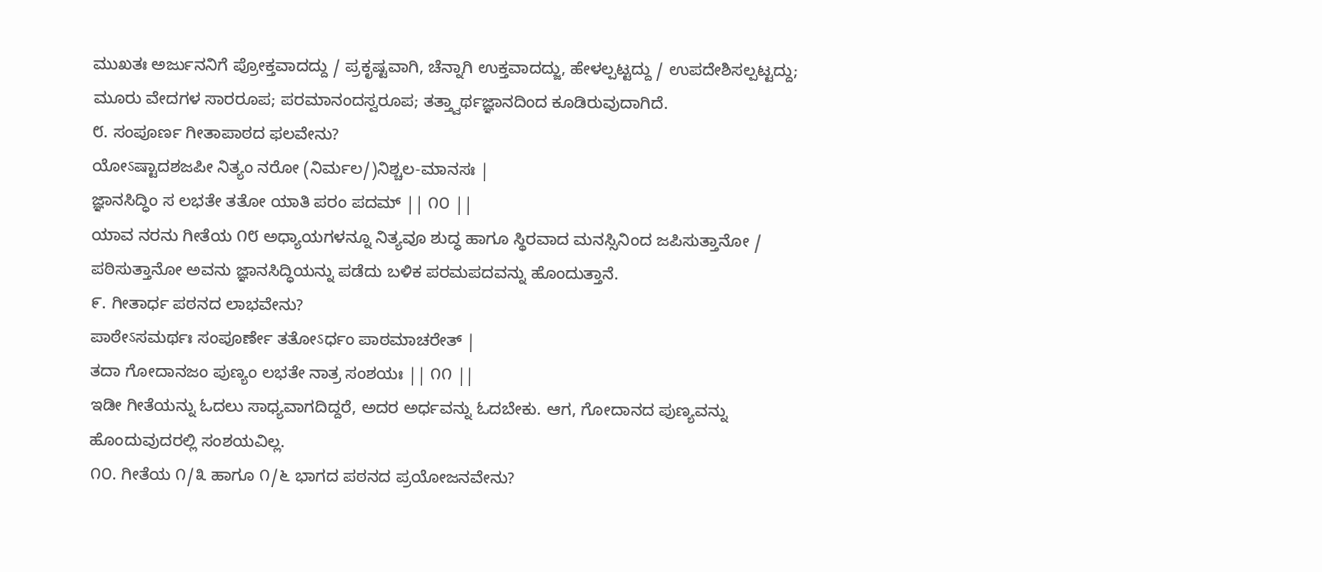ಮುಖತಃ ಅರ್ಜುನನಿಗೆ ಪ್ರೋಕ್ತವಾದದ್ದು / ಪ್ರಕೃಷ್ಟವಾಗಿ, ಚೆನ್ನಾಗಿ ಉಕ್ತವಾದದ್ಜು, ಹೇಳಲ್ಪಟ್ಟದ್ದು / ಉಪದೇಶಿಸಲ್ಪಟ್ಟದ್ದು; ಮೂರು ವೇದಗಳ ಸಾರರೂಪ; ಪರಮಾನಂದಸ್ವರೂಪ; ತತ್ತ್ವಾರ್ಥಜ್ಞಾನದಿಂದ ಕೂಡಿರುವುದಾಗಿದೆ.
೮. ಸಂಪೂರ್ಣ ಗೀತಾಪಾಠದ ಫಲವೇನು?
ಯೋऽಷ್ಟಾದಶಜಪೀ ನಿತ್ಯಂ ನರೋ (ನಿರ್ಮಲ/)ನಿಶ್ಚಲ-ಮಾನಸಃ |
ಜ್ಞಾನಸಿದ್ಧಿಂ ಸ ಲಭತೇ ತತೋ ಯಾತಿ ಪರಂ ಪದಮ್ || ೧೦ ||
ಯಾವ ನರನು ಗೀತೆಯ ೧೮ ಅಧ್ಯಾಯಗಳನ್ನೂ ನಿತ್ಯವೂ ಶುದ್ಧ ಹಾಗೂ ಸ್ಥಿರವಾದ ಮನಸ್ಸಿನಿಂದ ಜಪಿಸುತ್ತಾನೋ / ಪಠಿಸುತ್ತಾನೋ ಅವನು ಜ್ಞಾನಸಿದ್ಧಿಯನ್ನು ಪಡೆದು ಬಳಿಕ ಪರಮಪದವನ್ನು ಹೊಂದುತ್ತಾನೆ.
೯. ಗೀತಾರ್ಧ ಪಠನದ ಲಾಭವೇನು?
ಪಾಠೇऽಸಮರ್ಥಃ ಸಂಪೂರ್ಣೇ ತತೋऽರ್ಧಂ ಪಾಠಮಾಚರೇತ್ |
ತದಾ ಗೋದಾನಜಂ ಪುಣ್ಯಂ ಲಭತೇ ನಾತ್ರ ಸಂಶಯಃ || ೧೧ ||
ಇಡೀ ಗೀತೆಯನ್ನು ಓದಲು ಸಾಧ್ಯವಾಗದಿದ್ದರೆ, ಅದರ ಅರ್ಧವನ್ನು ಓದಬೇಕು. ಆಗ, ಗೋದಾನದ ಪುಣ್ಯವನ್ನು ಹೊಂದುವುದರಲ್ಲಿ ಸಂಶಯವಿಲ್ಲ.
೧೦. ಗೀತೆಯ ೧/೩ ಹಾಗೂ ೧/೬ ಭಾಗದ ಪಠನದ ಪ್ರಯೋಜನವೇನು?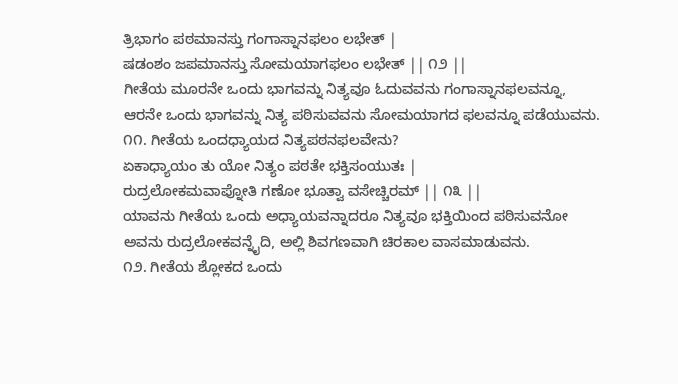ತ್ರಿಭಾಗಂ ಪಠಮಾನಸ್ತು ಗಂಗಾಸ್ನಾನಫಲಂ ಲಭೇತ್ |
ಷಡಂಶಂ ಜಪಮಾನಸ್ತು ಸೋಮಯಾಗಫಲಂ ಲಭೇತ್ || ೧೨ ||
ಗೀತೆಯ ಮೂರನೇ ಒಂದು ಭಾಗವನ್ನು ನಿತ್ಯವೂ ಓದುವವನು ಗಂಗಾಸ್ನಾನಫಲವನ್ನೂ, ಆರನೇ ಒಂದು ಭಾಗವನ್ನು ನಿತ್ಯ ಪಠಿಸುವವನು ಸೋಮಯಾಗದ ಫಲವನ್ನೂ ಪಡೆಯುವನು.
೧೧. ಗೀತೆಯ ಒಂದಧ್ಯಾಯದ ನಿತ್ಯಪಠನಫಲವೇನು?
ಏಕಾಧ್ಯಾಯಂ ತು ಯೋ ನಿತ್ಯಂ ಪಠತೇ ಭಕ್ತಿಸಂಯುತಃ |
ರುದ್ರಲೋಕಮವಾಪ್ನೋತಿ ಗಣೋ ಭೂತ್ವಾ ವಸೇಚ್ಚಿರಮ್ || ೧೩ ||
ಯಾವನು ಗೀತೆಯ ಒಂದು ಅಧ್ಯಾಯವನ್ನಾದರೂ ನಿತ್ಯವೂ ಭಕ್ತಿಯಿಂದ ಪಠಿಸುವನೋ ಅವನು ರುದ್ರಲೋಕವನ್ನೈದಿ, ಅಲ್ಲಿ ಶಿವಗಣವಾಗಿ ಚಿರಕಾಲ ವಾಸಮಾಡುವನು.
೧೨. ಗೀತೆಯ ಶ್ಲೋಕದ ಒಂದು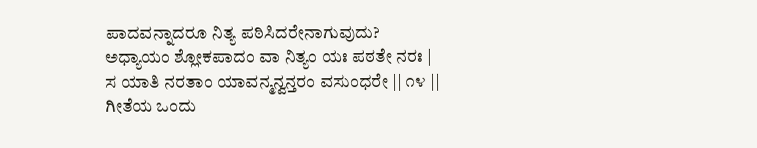ಪಾದವನ್ನಾದರೂ ನಿತ್ಯ ಪಠಿಸಿದರೇನಾಗುವುದು?
ಅಧ್ಯಾಯಂ ಶ್ಲೋಕಪಾದಂ ವಾ ನಿತ್ಯಂ ಯಃ ಪಠತೇ ನರಃ |
ಸ ಯಾತಿ ನರತಾಂ ಯಾವನ್ಮನ್ವನ್ತರಂ ವಸುಂಧರೇ || ೧೪ ||
ಗೀತೆಯ ಒಂದು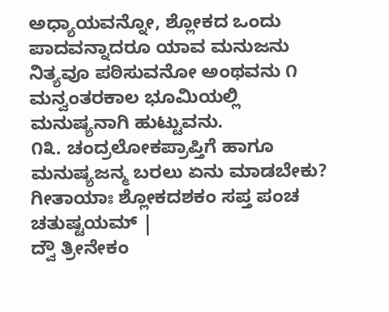ಅಧ್ಯಾಯವನ್ನೋ, ಶ್ಲೋಕದ ಒಂದು ಪಾದವನ್ನಾದರೂ ಯಾವ ಮನುಜನು ನಿತ್ಯವೂ ಪಠಿಸುವನೋ ಅಂಥವನು ೧ ಮನ್ವಂತರಕಾಲ ಭೂಮಿಯಲ್ಲಿ ಮನುಷ್ಯನಾಗಿ ಹುಟ್ಟುವನು.
೧೩. ಚಂದ್ರಲೋಕಪ್ರಾಪ್ತಿಗೆ ಹಾಗೂ ಮನುಷ್ಯಜನ್ಮ ಬರಲು ಏನು ಮಾಡಬೇಕು?
ಗೀತಾಯಾಃ ಶ್ಲೋಕದಶಕಂ ಸಪ್ತ ಪಂಚ ಚತುಷ್ಟಯಮ್ |
ದ್ವೌ ತ್ರೀನೇಕಂ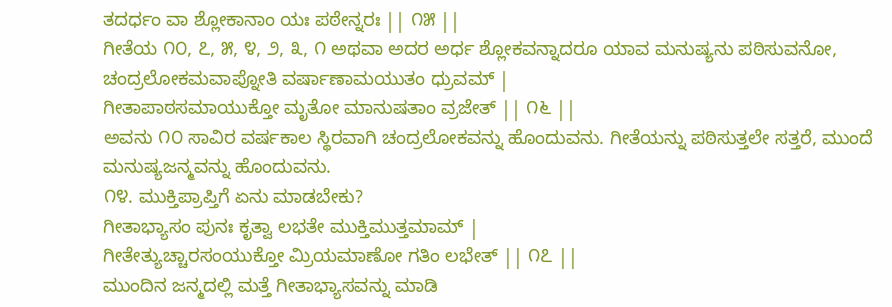ತದರ್ಧಂ ವಾ ಶ್ಲೋಕಾನಾಂ ಯಃ ಪಠೇನ್ನರಃ || ೧೫ ||
ಗೀತೆಯ ೧೦, ೭, ೫, ೪, ೨, ೩, ೧ ಅಥವಾ ಅದರ ಅರ್ಧ ಶ್ಲೋಕವನ್ನಾದರೂ ಯಾವ ಮನುಷ್ಯನು ಪಠಿಸುವನೋ,
ಚಂದ್ರಲೋಕಮವಾಪ್ನೋತಿ ವರ್ಷಾಣಾಮಯುತಂ ಧ್ರುವಮ್ |
ಗೀತಾಪಾಠಸಮಾಯುಕ್ತೋ ಮೃತೋ ಮಾನುಷತಾಂ ವ್ರಜೇತ್ || ೧೬ ||
ಅವನು ೧೦ ಸಾವಿರ ವರ್ಷಕಾಲ ಸ್ಥಿರವಾಗಿ ಚಂದ್ರಲೋಕವನ್ನು ಹೊಂದುವನು. ಗೀತೆಯನ್ನು ಪಠಿಸುತ್ತಲೇ ಸತ್ತರೆ, ಮುಂದೆ ಮನುಷ್ಯಜನ್ಮವನ್ನು ಹೊಂದುವನು.
೧೪. ಮುಕ್ತಿಪ್ರಾಪ್ತಿಗೆ ಏನು ಮಾಡಬೇಕು?
ಗೀತಾಭ್ಯಾಸಂ ಪುನಃ ಕೃತ್ವಾ ಲಭತೇ ಮುಕ್ತಿಮುತ್ತಮಾಮ್ |
ಗೀತೇತ್ಯುಚ್ಚಾರಸಂಯುಕ್ತೋ ಮ್ರಿಯಮಾಣೋ ಗತಿಂ ಲಭೇತ್ || ೧೭ ||
ಮುಂದಿನ ಜನ್ಮದಲ್ಲಿ ಮತ್ತೆ ಗೀತಾಭ್ಯಾಸವನ್ನು ಮಾಡಿ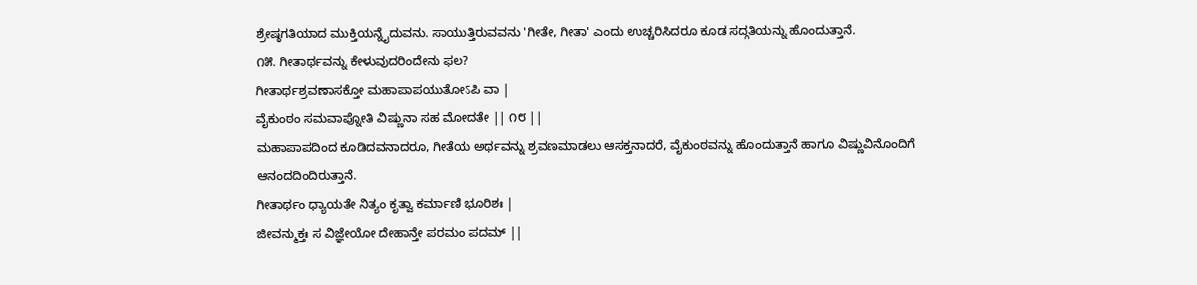ಶ್ರೇಷ್ಠಗತಿಯಾದ ಮುಕ್ತಿಯನ್ನೈದುವನು. ಸಾಯುತ್ತಿರುವವನು 'ಗೀತೇ, ಗೀತಾ' ಎಂದು ಉಚ್ಚರಿಸಿದರೂ ಕೂಡ ಸದ್ಗತಿಯನ್ನು ಹೊಂದುತ್ತಾನೆ.
೧೫. ಗೀತಾರ್ಥವನ್ನು ಕೇಳುವುದರಿಂದೇನು ಫಲ?
ಗೀತಾರ್ಥಶ್ರವಣಾಸಕ್ತೋ ಮಹಾಪಾಪಯುತೋऽಪಿ ವಾ |
ವೈಕುಂಠಂ ಸಮವಾಪ್ನೋತಿ ವಿಷ್ಣುನಾ ಸಹ ಮೋದತೇ || ೧೮ ||
ಮಹಾಪಾಪದಿಂದ ಕೂಡಿದವನಾದರೂ, ಗೀತೆಯ ಅರ್ಥವನ್ನು ಶ್ರವಣಮಾಡಲು ಆಸಕ್ತನಾದರೆ, ವೈಕುಂಠವನ್ನು ಹೊಂದುತ್ತಾನೆ ಹಾಗೂ ವಿಷ್ಣುವಿನೊಂದಿಗೆ ಆನಂದದಿಂದಿರುತ್ತಾನೆ.
ಗೀತಾರ್ಥಂ ಧ್ಯಾಯತೇ ನಿತ್ಯಂ ಕೃತ್ವಾ ಕರ್ಮಾಣಿ ಭೂರಿಶಃ |
ಜೀವನ್ಮುಕ್ತಃ ಸ ವಿಜ್ಞೇಯೋ ದೇಹಾನ್ತೇ ಪರಮಂ ಪದಮ್ ||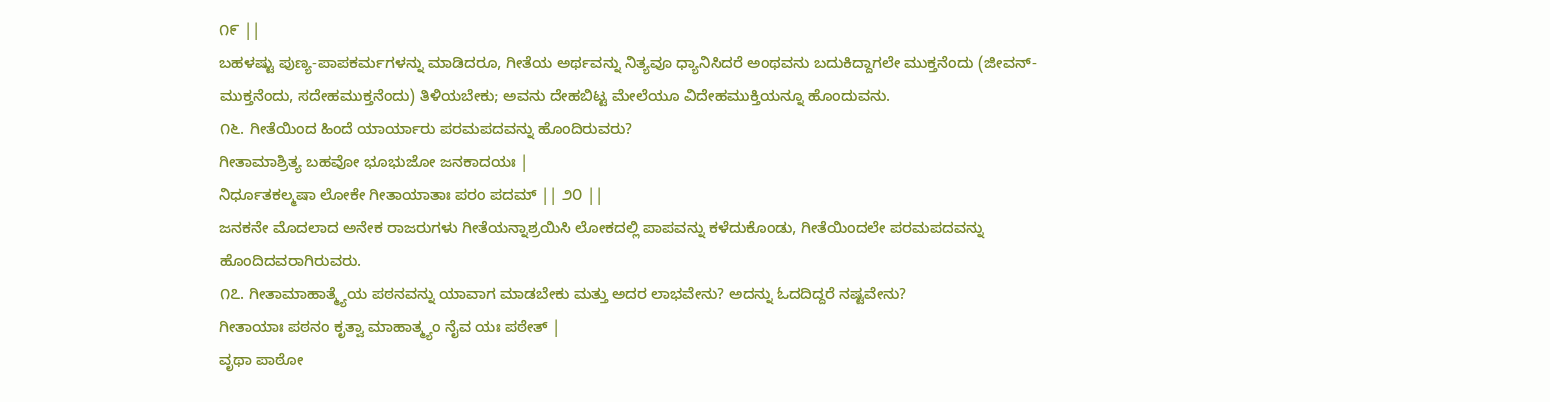೧೯ ||
ಬಹಳಷ್ಟು ಪುಣ್ಯ-ಪಾಪಕರ್ಮಗಳನ್ನು ಮಾಡಿದರೂ, ಗೀತೆಯ ಅರ್ಥವನ್ನು ನಿತ್ಯವೂ ಧ್ಯಾನಿಸಿದರೆ ಅಂಥವನು ಬದುಕಿದ್ದಾಗಲೇ ಮುಕ್ತನೆಂದು (ಜೀವನ್-ಮುಕ್ತನೆಂದು, ಸದೇಹಮುಕ್ತನೆಂದು) ತಿಳಿಯಬೇಕು; ಅವನು ದೇಹಬಿಟ್ಟ ಮೇಲೆಯೂ ವಿದೇಹಮುಕ್ತಿಯನ್ನೂ ಹೊಂದುವನು.
೧೬. ಗೀತೆಯಿಂದ ಹಿಂದೆ ಯಾರ್ಯಾರು ಪರಮಪದವನ್ನು ಹೊಂದಿರುವರು?
ಗೀತಾಮಾಶ್ರಿತ್ಯ ಬಹವೋ ಭೂಭುಜೋ ಜನಕಾದಯಃ |
ನಿರ್ಧೂತಕಲ್ಮಷಾ ಲೋಕೇ ಗೀತಾಯಾತಾಃ ಪರಂ ಪದಮ್ || ೨೦ ||
ಜನಕನೇ ಮೊದಲಾದ ಅನೇಕ ರಾಜರುಗಳು ಗೀತೆಯನ್ನಾಶ್ರಯಿಸಿ ಲೋಕದಲ್ಲಿ ಪಾಪವನ್ನು ಕಳೆದುಕೊಂಡು, ಗೀತೆಯಿಂದಲೇ ಪರಮಪದವನ್ನು ಹೊಂದಿದವರಾಗಿರುವರು.
೧೭. ಗೀತಾಮಾಹಾತ್ಮ್ಯೆಯ ಪಠನವನ್ನು ಯಾವಾಗ ಮಾಡಬೇಕು ಮತ್ತು ಅದರ ಲಾಭವೇನು? ಅದನ್ನು ಓದದಿದ್ದರೆ ನಷ್ಟವೇನು?
ಗೀತಾಯಾಃ ಪಠನಂ ಕೃತ್ವಾ ಮಾಹಾತ್ಮ್ಯಂ ನೈವ ಯಃ ಪಠೇತ್ |
ವೃಥಾ ಪಾಠೋ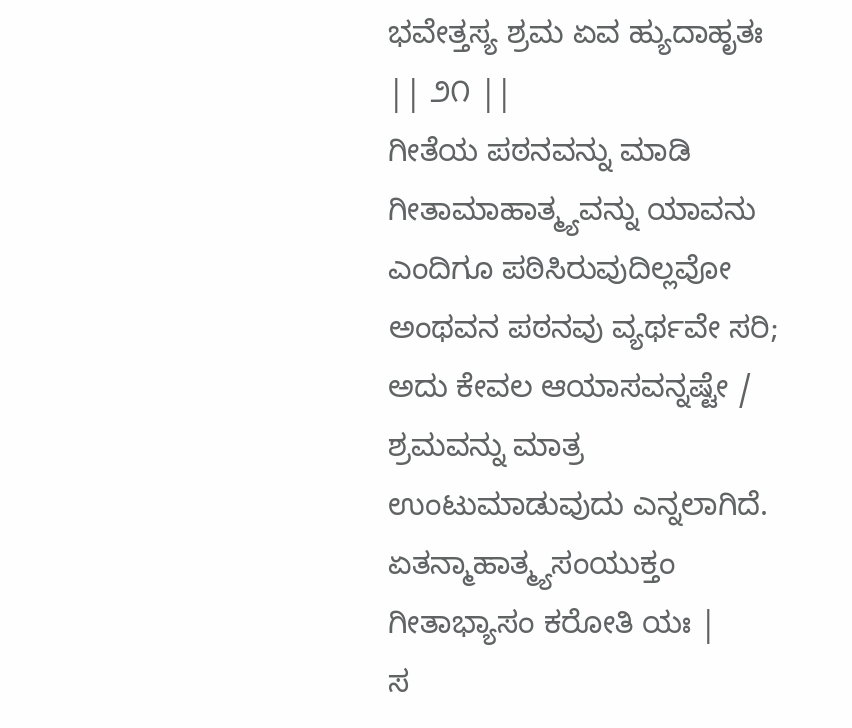ಭವೇತ್ತಸ್ಯ ಶ್ರಮ ಏವ ಹ್ಯುದಾಹೃತಃ || ೨೧ ||
ಗೀತೆಯ ಪಠನವನ್ನು ಮಾಡಿ ಗೀತಾಮಾಹಾತ್ಮ್ಯವನ್ನು ಯಾವನು ಎಂದಿಗೂ ಪಠಿಸಿರುವುದಿಲ್ಲವೋ ಅಂಥವನ ಪಠನವು ವ್ಯರ್ಥವೇ ಸರಿ; ಅದು ಕೇವಲ ಆಯಾಸವನ್ನಷ್ಟೇ / ಶ್ರಮವನ್ನು ಮಾತ್ರ ಉಂಟುಮಾಡುವುದು ಎನ್ನಲಾಗಿದೆ.
ಏತನ್ಮಾಹಾತ್ಮ್ಯಸಂಯುಕ್ತಂ ಗೀತಾಭ್ಯಾಸಂ ಕರೋತಿ ಯಃ |
ಸ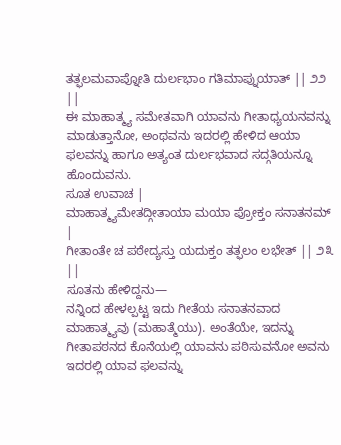ತತ್ಫಲಮವಾಪ್ನೋತಿ ದುರ್ಲಭಾಂ ಗತಿಮಾಪ್ನುಯಾತ್ || ೨೨ ||
ಈ ಮಾಹಾತ್ಮ್ಯ ಸಮೇತವಾಗಿ ಯಾವನು ಗೀತಾಧ್ಯಯನವನ್ನು ಮಾಡುತ್ತಾನೋ, ಅಂಥವನು ಇದರಲ್ಲಿ ಹೇಳಿದ ಆಯಾ ಫಲವನ್ನು ಹಾಗೂ ಅತ್ಯಂತ ದುರ್ಲಭವಾದ ಸದ್ಗತಿಯನ್ನೂ ಹೊಂದುವನು.
ಸೂತ ಉವಾಚ |
ಮಾಹಾತ್ಮ್ಯಮೇತದ್ಗೀತಾಯಾ ಮಯಾ ಪ್ರೋಕ್ತಂ ಸನಾತನಮ್ |
ಗೀತಾಂತೇ ಚ ಪಠೇದ್ಯಸ್ತು ಯದುಕ್ತಂ ತತ್ಫಲಂ ಲಭೇತ್ || ೨೩ ||
ಸೂತನು ಹೇಳಿದ್ದನು—
ನನ್ನಿಂದ ಹೇಳಲ್ಪಟ್ಟ ಇದು ಗೀತೆಯ ಸನಾತನವಾದ ಮಾಹಾತ್ಮ್ಯವು (ಮಹಾತ್ಮೆಯು). ಅಂತೆಯೇ, ಇದನ್ನು ಗೀತಾಪಠನದ ಕೊನೆಯಲ್ಲಿ ಯಾವನು ಪಠಿಸುವನೋ ಅವನು ಇದರಲ್ಲಿ ಯಾವ ಫಲವನ್ನು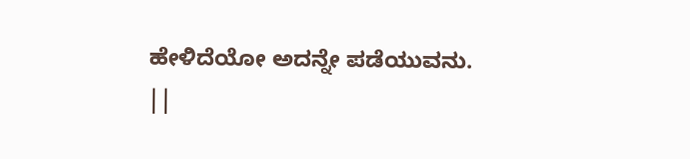ಹೇಳಿದೆಯೋ ಅದನ್ನೇ ಪಡೆಯುವನು.
||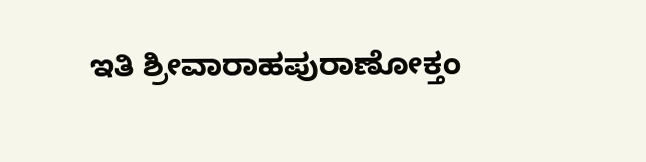ಇತಿ ಶ್ರೀವಾರಾಹಪುರಾಣೋಕ್ತಂ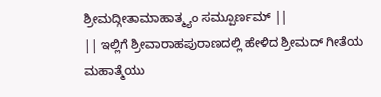ಶ್ರೀಮದ್ಗೀತಾಮಾಹಾತ್ಮ್ಯಂ ಸಮ್ಪೂರ್ಣಮ್ ||
|| ಇಲ್ಲಿಗೆ ಶ್ರೀವಾರಾಹಪುರಾಣದಲ್ಲಿ ಹೇಳಿದ ಶ್ರೀಮದ್ ಗೀತೆಯ ಮಹಾತ್ಮೆಯು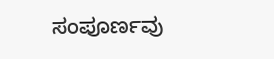ಸಂಪೂರ್ಣವು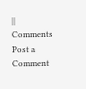||
Comments
Post a Comment